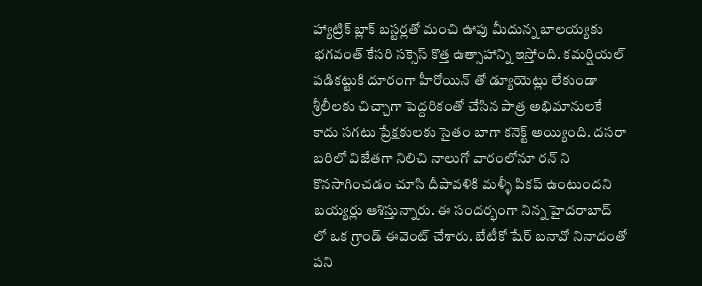హ్యాట్రిక్ బ్లాక్ బస్టర్లతో మంచి ఊపు మీదున్న బాలయ్యకు భగవంత్ కేసరి సక్సెస్ కొత్త ఉత్సాహాన్ని ఇస్తోంది. కమర్షియల్ పడికట్టుకి దూరంగా హీరోయిన్ తో డ్యూయెట్లు లేకుండా శ్రీలీలకు చిచ్చాగా పెద్దరికంతో చేసిన పాత్ర అభిమానులకే కాదు సగటు ప్రేక్షకులకు సైతం బాగా కనెక్ట్ అయ్యింది. దసరా బరిలో విజేతగా నిలిచి నాలుగో వారంలోనూ రన్ ని కొనసాగించడం చూసి దీపావళికి మళ్ళీ పికప్ ఉంటుందని బయ్యర్లు ఆశిస్తున్నారు. ఈ సందర్భంగా నిన్న హైదరాబాద్ లో ఒక గ్రాండ్ ఈవెంట్ చేశారు. బేటీకో షేర్ బనావో నినాదంతో పని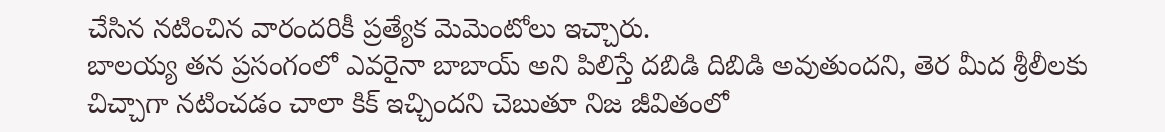చేసిన నటించిన వారందరికీ ప్రత్యేక మెమెంటోలు ఇచ్చారు.
బాలయ్య తన ప్రసంగంలో ఎవరైనా బాబాయ్ అని పిలిస్తే దబిడి దిబిడి అవుతుందని, తెర మీద శ్రీలీలకు చిచ్చాగా నటించడం చాలా కిక్ ఇచ్చిందని చెబుతూ నిజ జీవితంలో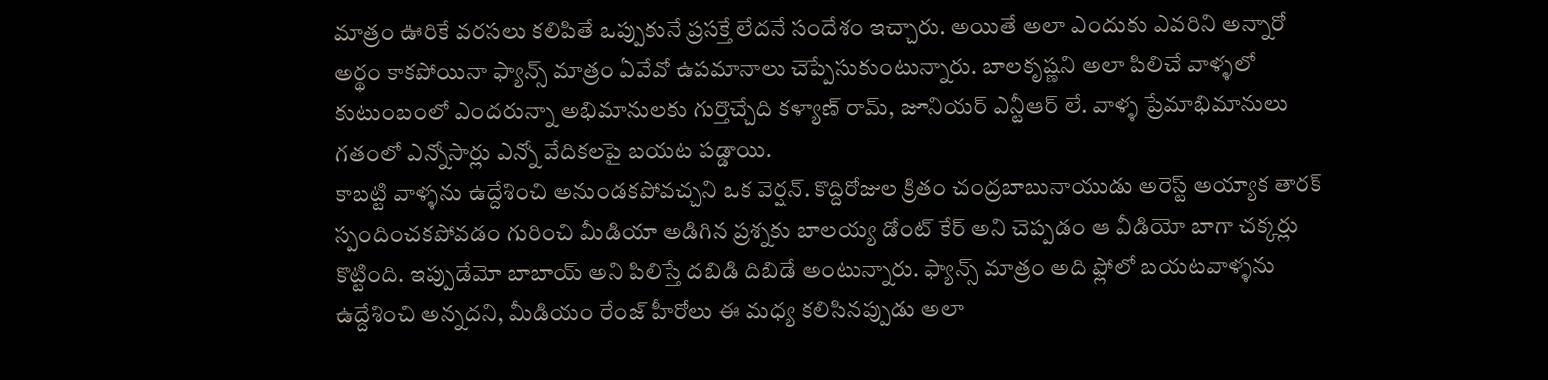మాత్రం ఊరికే వరసలు కలిపితే ఒప్పుకునే ప్రసక్తే లేదనే సందేశం ఇచ్చారు. అయితే అలా ఎందుకు ఎవరిని అన్నారో అర్థం కాకపోయినా ఫ్యాన్స్ మాత్రం ఏవేవో ఉపమానాలు చెప్పేసుకుంటున్నారు. బాలకృష్ణని అలా పిలిచే వాళ్ళలో కుటుంబంలో ఎందరున్నా అభిమానులకు గుర్తొచ్చేది కళ్యాణ్ రామ్, జూనియర్ ఎన్టీఆర్ లే. వాళ్ళ ప్రేమాభిమానులు గతంలో ఎన్నోసార్లు ఎన్నో వేదికలపై బయట పడ్డాయి.
కాబట్టి వాళ్ళను ఉద్దేశించి అనుండకపోవచ్చని ఒక వెర్షన్. కొద్దిరోజుల క్రితం చంద్రబాబునాయుడు అరెస్ట్ అయ్యాక తారక్ స్పందించకపోవడం గురించి మీడియా అడిగిన ప్రశ్నకు బాలయ్య డోంట్ కేర్ అని చెప్పడం ఆ వీడియో బాగా చక్కర్లు కొట్టింది. ఇప్పుడేమో బాబాయ్ అని పిలిస్తే దబిడి దిబిడే అంటున్నారు. ఫ్యాన్స్ మాత్రం అది ఫ్లోలో బయటవాళ్ళను ఉద్దేశించి అన్నదని, మీడియం రేంజ్ హీరోలు ఈ మధ్య కలిసినప్పుడు అలా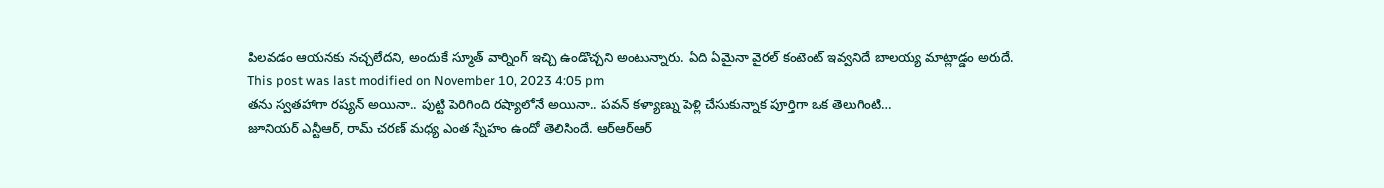పిలవడం ఆయనకు నచ్చలేదని, అందుకే స్మూత్ వార్నింగ్ ఇచ్చి ఉండొచ్చని అంటున్నారు. ఏది ఏమైనా వైరల్ కంటెంట్ ఇవ్వనిదే బాలయ్య మాట్లాడ్డం అరుదే.
This post was last modified on November 10, 2023 4:05 pm
తను స్వతహాగా రష్యన్ అయినా.. పుట్టి పెరిగింది రష్యాలోనే అయినా.. పవన్ కళ్యాణ్ను పెళ్లి చేసుకున్నాక పూర్తిగా ఒక తెలుగింటి…
జూనియర్ ఎన్టీఆర్, రామ్ చరణ్ మధ్య ఎంత స్నేహం ఉందో తెలిసిందే. ఆర్ఆర్ఆర్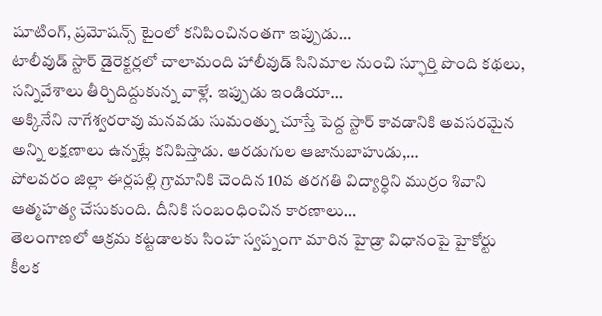షూటింగ్, ప్రమోషన్స్ టైంలో కనిపించినంతగా ఇప్పుడు…
టాలీవుడ్ స్టార్ డైరెక్టర్లలో చాలామంది హాలీవుడ్ సినిమాల నుంచి స్ఫూర్తి పొంది కథలు, సన్నివేశాలు తీర్చిదిద్దుకున్న వాళ్లే. ఇప్పుడు ఇండియా…
అక్కినేని నాగేశ్వరరావు మనవడు సుమంత్ను చూస్తే పెద్ద స్టార్ కావడానికి అవసరమైన అన్ని లక్షణాలు ఉన్నట్లే కనిపిస్తాడు. ఆరడుగుల ఆజానుబాహుడు,…
పోలవరం జిల్లా ఈర్లపల్లి గ్రామానికి చెందిన 10వ తరగతి విద్యార్ధిని ముర్రం శివాని ఆత్మహత్య చేసుకుంది. దీనికి సంబంధించిన కారణాలు…
తెలంగాణలో ఆక్రమ కట్టడాలకు సింహ స్వప్నంగా మారిన హైడ్రా విధానంపై హైకోర్టు కీలక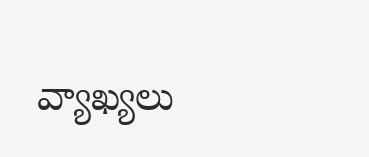వ్యాఖ్యలు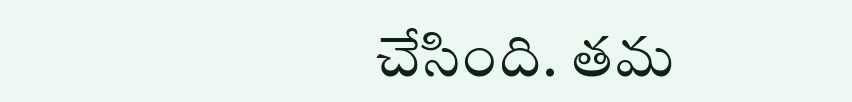చేసింది. తమ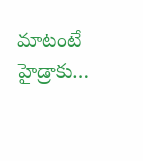మాటంటే హైడ్రాకు…